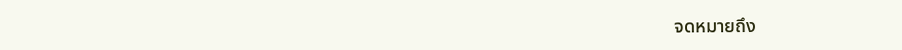จดหมายถึง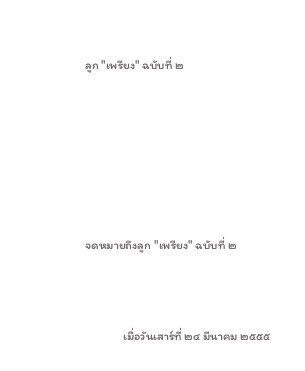ลูก "เพรียง" ฉบับที่ ๒







จดหมายถึงลูก "เพรียง" ฉบับที่ ๒



              เมื่อวันเสาร์ที่ ๒๔ มีนาคม ๒๕๕๕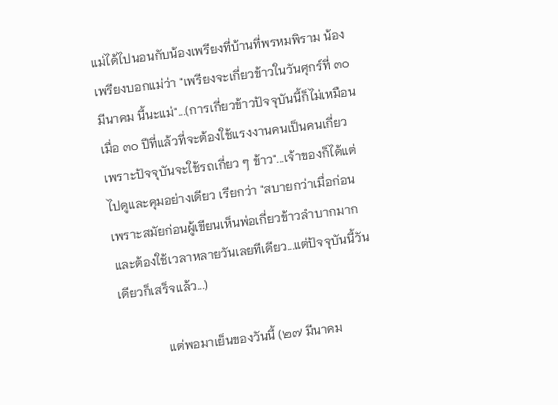แม่ได้ไปนอนกับน้องเพรียงที่บ้านที่พรหมพิราม น้องเพรียงบอกแม่ว่า "เพรียงจะเกี่ยวข้าวในวันศุกร์ที่ ๓๐ มีนาคม นี้นะแม่"...(การเกี่ยวข้าวปัจจุบันนี้ก็ไม่เหมือนเมื่อ ๓๐ ปีที่แล้วที่จะต้องใช้แรงงานคนเป็นคนเกี่ยว เพราะปัจจุบันจะใช้รถเกี่ยว ๆ ข้าว"...เจ้าของก็ได้แต่ไปดูและคุมอย่างเดียว เรียกว่า "สบายกว่าเมื่อก่อน เพราะสมัยก่อนผู้เขียนเห็นพ่อเกี่ยวข้าวลำบากมากและต้องใช้เวลาหลายวันเลยทีเดียว...แต่ปัจจุบันนี้วันเดียวก็เสร็จแล้ว...)

               แต่พอมาเย็นของวันนี้ (๒๗ มีนาคม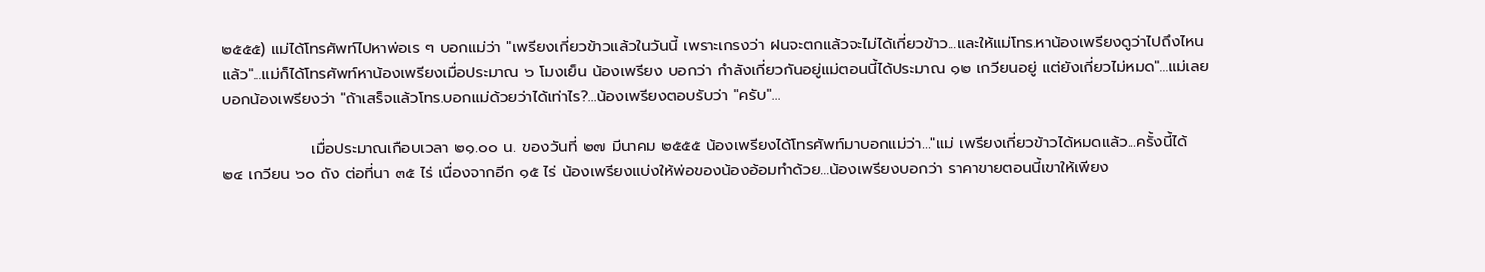๒๕๕๕) แม่ได้โทรศัพท์ไปหาพ่อเร ๆ บอกแม่ว่า "เพรียงเกี่ยวข้าวแล้วในวันนี้ เพราะเกรงว่า ฝนจะตกแล้วจะไม่ได้เกี่ยวข้าว...และให้แม่โทร.หาน้องเพรียงดูว่าไปถึงไหนแล้ว"...แม่ก็ได้โทรศัพท์หาน้องเพรียงเมื่อประมาณ ๖ โมงเย็น น้องเพรียง บอกว่า กำลังเกี่ยวกันอยู่แม่ตอนนี้ได้ประมาณ ๑๒ เกวียนอยู่ แต่ยังเกี่ยวไม่หมด"...แม่เลยบอกน้องเพรียงว่า "ถ้าเสร็จแล้วโทร.บอกแม่ด้วยว่าได้เท่าไร?...น้องเพรียงตอบรับว่า "ครับ"...

                เมื่อประมาณเกือบเวลา ๒๑.๐๐ น. ของวันที่ ๒๗ มีนาคม ๒๕๕๕ น้องเพรียงได้โทรศัพท์มาบอกแม่ว่า..."แม่ เพรียงเกี่ยวข้าวได้หมดแล้ว...ครั้งนี้ได้ ๒๔ เกวียน ๖๐ ถัง ต่อที่นา ๓๕ ไร่ เนื่องจากอีก ๑๕ ไร่ น้องเพรียงแบ่งให้พ่อของน้องอ้อมทำด้วย...น้องเพรียงบอกว่า ราคาขายตอนนี้เขาให้เพียง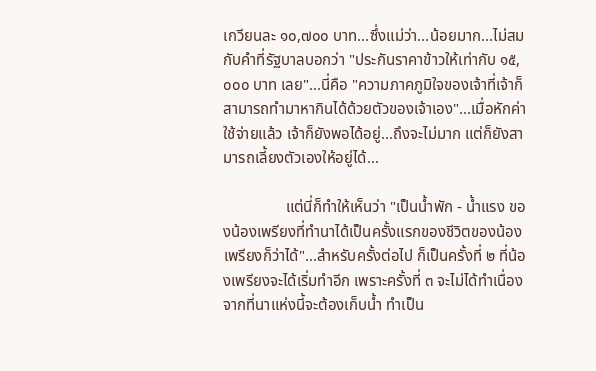เกวียนละ ๑๐,๗๐๐ บาท...ซึ่งแม่ว่า...น้อยมาก...ไม่สมกับคำที่รัฐบาลบอกว่า "ประกันราคาข้าวให้เท่ากับ ๑๕,๐๐๐ บาท เลย"...นี่คือ "ความภาคภูมิใจของเจ้าที่เจ้าก็สามารถทำมาหากินได้ด้วยตัวของเจ้าเอง"...เมื่อหักค่าใช้จ่ายแล้ว เจ้าก็ยังพอได้อยู่...ถึงจะไม่มาก แต่ก็ยังสามารถเลี้ยงตัวเองให้อยู่ได้...

                แต่นี่ก็ทำให้เห็นว่า "เป็นน้ำพัก - น้ำแรง ของน้องเพรียงที่ทำนาได้เป็นครั้งแรกของชีวิตของน้องเพรียงก็ว่าได้"...สำหรับครั้งต่อไป ก็เป็นครั้งที่ ๒ ที่น้องเพรียงจะได้เริ่มทำอีก เพราะครั้งที่ ๓ จะไม่ได้ทำเนื่องจากที่นาแห่งนี้จะต้องเก็บน้ำ ทำเป็น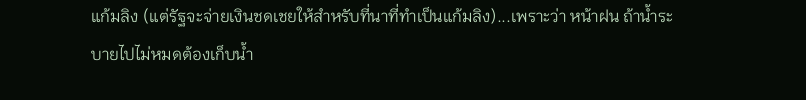แก้มลิง (แต่รัฐจะจ่ายเงินชดเชยให้สำหรับที่นาที่ทำเป็นแก้มลิง)...เพราะว่า หน้าฝน ถ้าน้ำระบายไปไม่หมดต้องเก็บน้ำ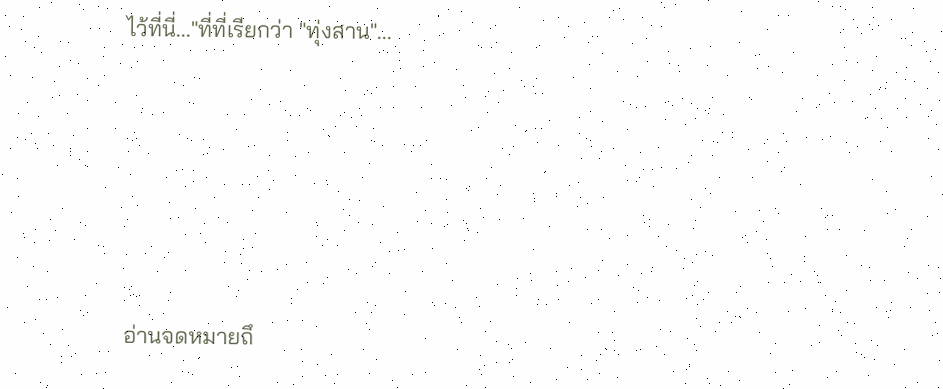ไว้ที่นี่..."ที่ที่เรียกว่า "ทุ่งสาน"...







อ่านจดหมายถึ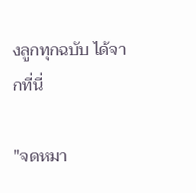งลูกทุกฉบับ ได้จากที่นี่

"จดหมา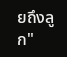ยถึงลูก"